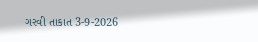ગરવી તાકાત 3-9-2026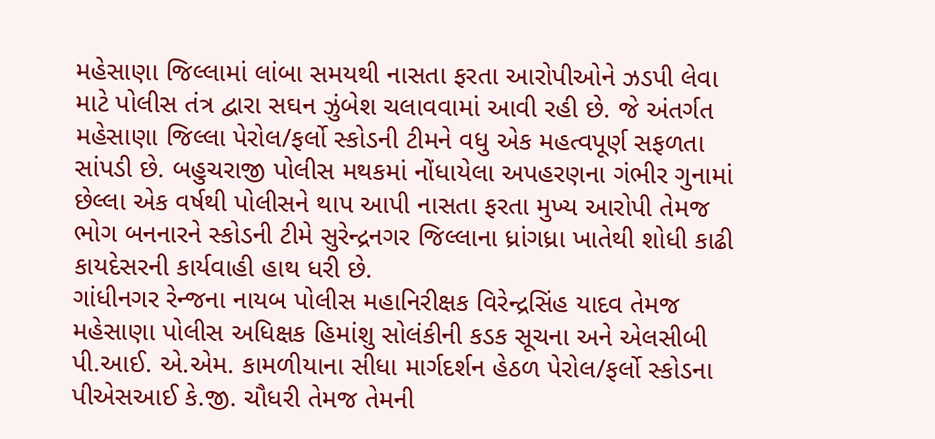મહેસાણા જિલ્લામાં લાંબા સમયથી નાસતા ફરતા આરોપીઓને ઝડપી લેવા માટે પોલીસ તંત્ર દ્વારા સઘન ઝુંબેશ ચલાવવામાં આવી રહી છે. જે અંતર્ગત મહેસાણા જિલ્લા પેરોલ/ફર્લો સ્કોડની ટીમને વધુ એક મહત્વપૂર્ણ સફળતા સાંપડી છે. બહુચરાજી પોલીસ મથકમાં નોંધાયેલા અપહરણના ગંભીર ગુનામાં છેલ્લા એક વર્ષથી પોલીસને થાપ આપી નાસતા ફરતા મુખ્ય આરોપી તેમજ ભોગ બનનારને સ્કોડની ટીમે સુરેન્દ્રનગર જિલ્લાના ધ્રાંગધ્રા ખાતેથી શોધી કાઢી કાયદેસરની કાર્યવાહી હાથ ધરી છે.
ગાંધીનગર રેન્જના નાયબ પોલીસ મહાનિરીક્ષક વિરેન્દ્રસિંહ યાદવ તેમજ મહેસાણા પોલીસ અધિક્ષક હિમાંશુ સોલંકીની કડક સૂચના અને એલસીબી પી.આઈ. એ.એમ. કામળીયાના સીધા માર્ગદર્શન હેઠળ પેરોલ/ફર્લો સ્કોડના પીએસઆઈ કે.જી. ચૌધરી તેમજ તેમની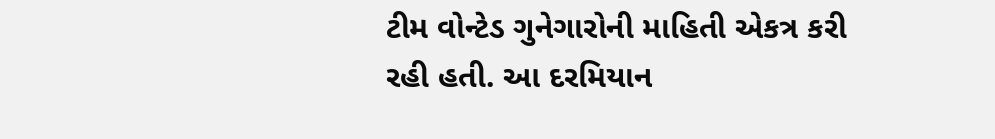ટીમ વોન્ટેડ ગુનેગારોની માહિતી એકત્ર કરી રહી હતી. આ દરમિયાન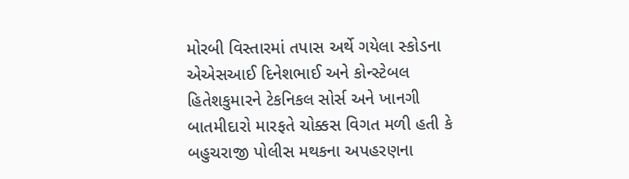મોરબી વિસ્તારમાં તપાસ અર્થે ગયેલા સ્કોડના એએસઆઈ દિનેશભાઈ અને કોન્સ્ટેબલ હિતેશકુમારને ટેકનિકલ સોર્સ અને ખાનગી બાતમીદારો મારફતે ચોક્કસ વિગત મળી હતી કે બહુચરાજી પોલીસ મથકના અપહરણના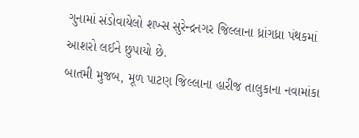ગુનામાં સંડોવાયેલો શખ્સ સુરેન્દ્રનગર જિલ્લાના ધ્રાંગધ્રા પંથકમાં આશરો લઈને છુપાયો છે.
બાતમી મુજબ, મૂળ પાટણ જિલ્લાના હારીજ તાલુકાના નવામાંકા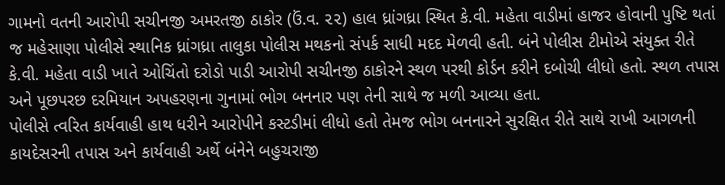ગામનો વતની આરોપી સચીનજી અમરતજી ઠાકોર (ઉં.વ. ૨૨) હાલ ધ્રાંગધ્રા સ્થિત કે.વી. મહેતા વાડીમાં હાજર હોવાની પુષ્ટિ થતાં જ મહેસાણા પોલીસે સ્થાનિક ધ્રાંગધ્રા તાલુકા પોલીસ મથકનો સંપર્ક સાધી મદદ મેળવી હતી. બંને પોલીસ ટીમોએ સંયુક્ત રીતે કે.વી. મહેતા વાડી ખાતે ઓચિંતો દરોડો પાડી આરોપી સચીનજી ઠાકોરને સ્થળ પરથી કોર્ડન કરીને દબોચી લીધો હતો. સ્થળ તપાસ અને પૂછપરછ દરમિયાન અપહરણના ગુનામાં ભોગ બનનાર પણ તેની સાથે જ મળી આવ્યા હતા.
પોલીસે ત્વરિત કાર્યવાહી હાથ ધરીને આરોપીને કસ્ટડીમાં લીધો હતો તેમજ ભોગ બનનારને સુરક્ષિત રીતે સાથે રાખી આગળની કાયદેસરની તપાસ અને કાર્યવાહી અર્થે બંનેને બહુચરાજી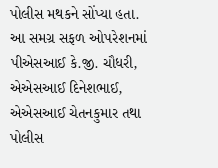પોલીસ મથકને સોંપ્યા હતા. આ સમગ્ર સફળ ઓપરેશનમાં પીએસઆઈ કે.જી. ચૌધરી, એએસઆઈ દિનેશભાઈ, એએસઆઈ ચેતનકુમાર તથા પોલીસ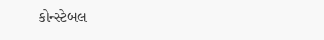કોન્સ્ટેબલ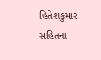હિતેશકુમાર સહિતના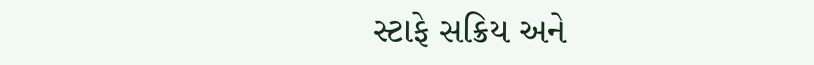સ્ટાફે સક્રિય અને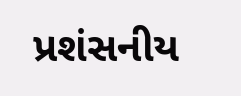પ્રશંસનીય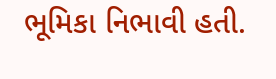ભૂમિકા નિભાવી હતી.